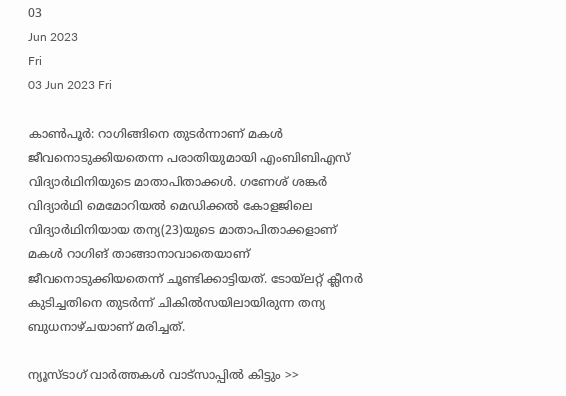03
Jun 2023
Fri
03 Jun 2023 Fri

കാണ്‍പൂര്‍: റാഗിങ്ങിനെ തുടര്‍ന്നാണ് മകള്‍ ജീവനൊടുക്കിയതെന്ന പരാതിയുമായി എംബിബിഎസ് വിദ്യാര്‍ഥിനിയുടെ മാതാപിതാക്കള്‍. ഗണേശ് ശങ്കര്‍ വിദ്യാര്‍ഥി മെമോറിയല്‍ മെഡിക്കല്‍ കോളജിലെ വിദ്യാര്‍ഥിനിയായ തന്യ(23)യുടെ മാതാപിതാക്കളാണ് മകള്‍ റാഗിങ് താങ്ങാനാവാതെയാണ് ജീവനൊടുക്കിയതെന്ന് ചൂണ്ടിക്കാട്ടിയത്. ടോയ്‌ലറ്റ് ക്ലീനര്‍ കുടിച്ചതിനെ തുടര്‍ന്ന് ചികില്‍സയിലായിരുന്ന തന്യ ബുധനാഴ്ചയാണ് മരിച്ചത്.

ന്യൂസ്ടാഗ് വാര്‍ത്തകള്‍ വാട്‌സാപ്പില്‍ കിട്ടും >>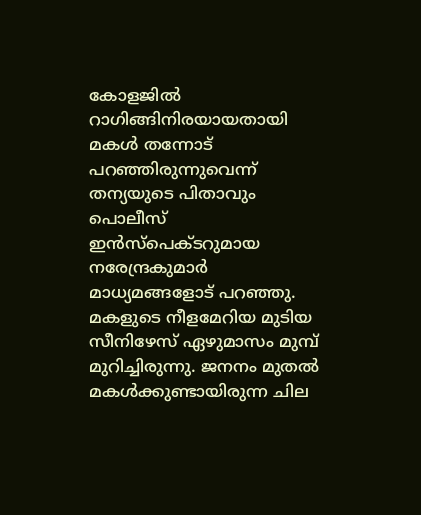കോളജില്‍ റാഗിങ്ങിനിരയായതായി മകള്‍ തന്നോട് പറഞ്ഞിരുന്നുവെന്ന് തന്യയുടെ പിതാവും പൊലീസ് ഇന്‍സ്‌പെക്ടറുമായ നരേന്ദ്രകുമാര്‍ മാധ്യമങ്ങളോട് പറഞ്ഞു. മകളുടെ നീളമേറിയ മുടിയ സീനിഴേസ് ഏഴുമാസം മുമ്പ് മുറിച്ചിരുന്നു. ജനനം മുതല്‍ മകള്‍ക്കുണ്ടായിരുന്ന ചില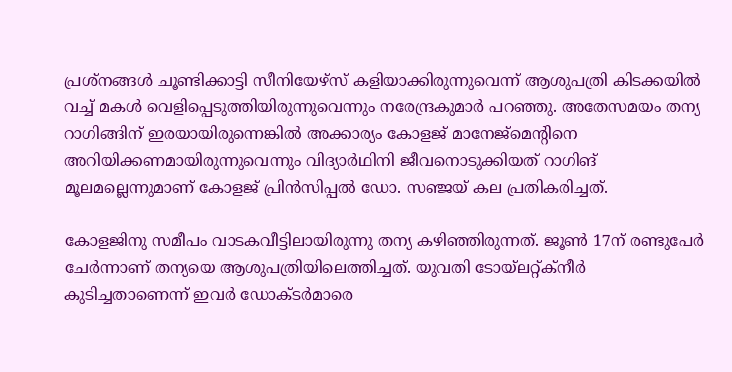പ്രശ്‌നങ്ങള്‍ ചൂണ്ടിക്കാട്ടി സീനിയേഴ്‌സ് കളിയാക്കിരുന്നുവെന്ന് ആശുപത്രി കിടക്കയില്‍ വച്ച് മകള്‍ വെളിപ്പെടുത്തിയിരുന്നുവെന്നും നരേന്ദ്രകുമാര്‍ പറഞ്ഞു. അതേസമയം തന്യ റാഗിങ്ങിന് ഇരയായിരുന്നെങ്കില്‍ അക്കാര്യം കോളജ് മാനേജ്‌മെന്റിനെ അറിയിക്കണമായിരുന്നുവെന്നും വിദ്യാര്‍ഥിനി ജീവനൊടുക്കിയത് റാഗിങ് മൂലമല്ലെന്നുമാണ് കോളജ് പ്രിന്‍സിപ്പല്‍ ഡോ. സഞ്ജയ് കല പ്രതികരിച്ചത്.

കോളജിനു സമീപം വാടകവീട്ടിലായിരുന്നു തന്യ കഴിഞ്ഞിരുന്നത്. ജൂണ്‍ 17ന് രണ്ടുപേര്‍ ചേര്‍ന്നാണ് തന്യയെ ആശുപത്രിയിലെത്തിച്ചത്. യുവതി ടോയ്‌ലറ്റ്ക്‌നീര്‍ കുടിച്ചതാണെന്ന് ഇവര്‍ ഡോക്ടര്‍മാരെ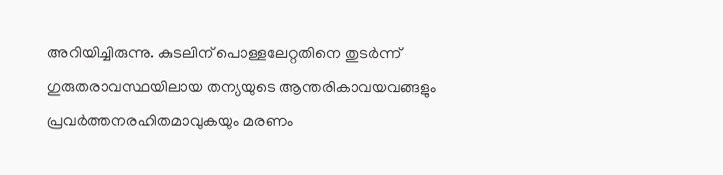അറിയിച്ചിരുന്നു. കുടലിന് പൊള്ളലേറ്റതിനെ തുടര്‍ന്ന് ഗുരുതരാവസ്ഥയിലായ തന്യയുടെ ആന്തരികാവയവങ്ങളും പ്രവര്‍ത്തനരഹിതമാവുകയും മരണം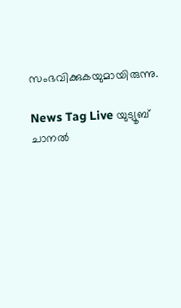സംഭവിക്കുകയുമായിരുന്നു.

News Tag Live യുട്യൂബ് ചാനല്‍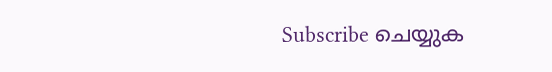Subscribe ചെയ്യുക